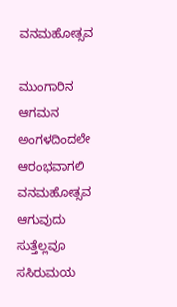ವನಮಹೋತ್ಸವ

ಮುಂಗಾರಿನ ಆಗಮನ
ಅಂಗಳದಿಂದಲೇ ಆರಂಭವಾಗಲಿ ವನಮಹೋತ್ಸವ
ಆಗುವುದು ಸುತ್ತೆಲ್ಲವೂ ಸಸಿರುಮಯ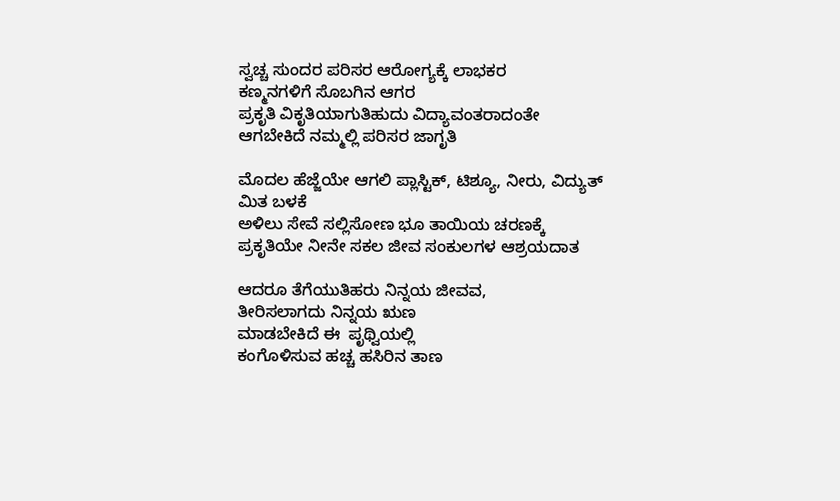ಸ್ವಚ್ಚ ಸುಂದರ ಪರಿಸರ ಆರೋಗ್ಯಕ್ಕೆ ಲಾಭಕರ
ಕಣ್ಮನಗಳಿಗೆ ಸೊಬಗಿನ ಆಗರ
ಪ್ರಕೃತಿ ವಿಕೃತಿಯಾಗುತಿಹುದು ವಿದ್ಯಾವಂತರಾದಂತೇ
ಆಗಬೇಕಿದೆ ನಮ್ಮಲ್ಲಿ ಪರಿಸರ ಜಾಗೃತಿ

ಮೊದಲ ಹೆಜ್ಜೆಯೇ ಆಗಲಿ ಪ್ಲಾಸ್ಟಿಕ್, ಟಿಶ್ಯೂ, ನೀರು, ವಿದ್ಯುತ್ ಮಿತ ಬಳಕೆ
ಅಳಿಲು ಸೇವೆ ಸಲ್ಲಿಸೋಣ ಭೂ ತಾಯಿಯ ಚರಣಕ್ಕೆ
ಪ್ರಕೃತಿಯೇ ನೀನೇ ಸಕಲ ಜೀವ ಸಂಕುಲಗಳ ಆಶ್ರಯದಾತ

ಆದರೂ ತೆಗೆಯುತಿಹರು ನಿನ್ನಯ ಜೀವವ,
ತೀರಿಸಲಾಗದು ನಿನ್ನಯ ಋಣ
ಮಾಡಬೇಕಿದೆ ಈ  ಪೃಥ್ವಿಯಲ್ಲಿ
ಕಂಗೊಳಿಸುವ ಹಚ್ಚ ಹಸಿರಿನ ತಾಣ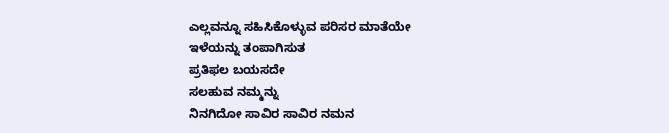ಎಲ್ಲವನ್ನೂ ಸಹಿಸಿಕೊಳ್ಳುವ ಪರಿಸರ ಮಾತೆಯೇ
ಇಳೆಯನ್ನು ತಂಪಾಗಿಸುತ
ಪ್ರತಿಫಲ ಬಯಸದೇ
ಸಲಹುವ ನಮ್ಮನ್ನು
ನಿನಗಿದೋ ಸಾವಿರ ಸಾವಿರ ನಮನ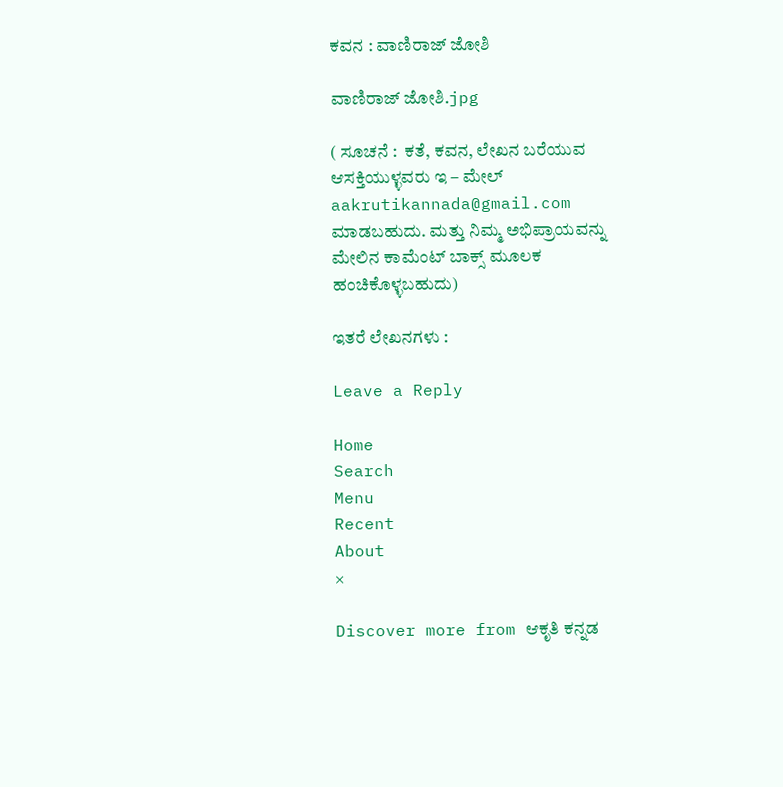ಕವನ : ವಾಣಿರಾಜ್ ಜೋಶಿ

ವಾಣಿರಾಜ್ ಜೋಶಿ.jpg

( ಸೂಚನೆ :  ಕತೆ, ಕವನ, ಲೇಖನ ಬರೆಯುವ ಆಸಕ್ತಿಯುಳ್ಳವರು ಇ – ಮೇಲ್ aakrutikannada@gmail.com ಮಾಡಬಹುದು. ಮತ್ತು ನಿಮ್ಮ ಅಭಿಪ್ರಾಯವನ್ನು ಮೇಲಿನ ಕಾಮೆಂಟ್ ಬಾಕ್ಸ್ ಮೂಲಕ ಹಂಚಿಕೊಳ್ಳಬಹುದು)

ಇತರೆ ಲೇಖನಗಳು :

Leave a Reply

Home
Search
Menu
Recent
About
×

Discover more from ಆಕೃತಿ ಕನ್ನಡ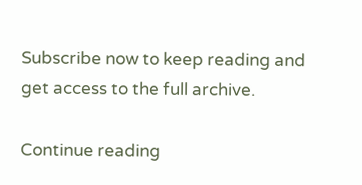Subscribe now to keep reading and get access to the full archive.

Continue reading